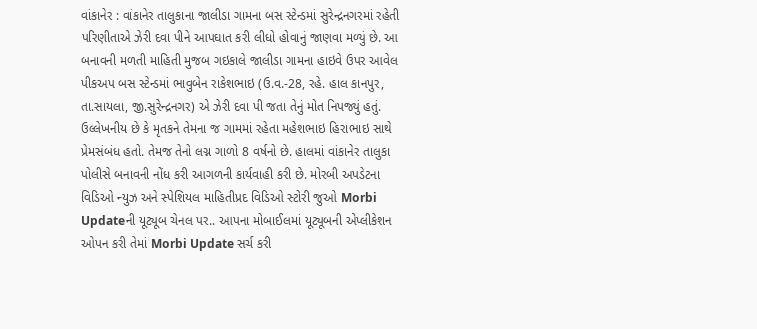વાંકાનેર : વાંકાનેર તાલુકાના જાલીડા ગામના બસ સ્ટેન્ડમાં સુરેન્દ્રનગરમાં રહેતી પરિણીતાએ ઝેરી દવા પીને આપઘાત કરી લીધો હોવાનું જાણવા મળ્યું છે. આ બનાવની મળતી માહિતી મુજબ ગઇકાલે જાલીડા ગામના હાઇવે ઉપર આવેલ પીકઅપ બસ સ્ટેન્ડમાં ભાવુબેન રાકેશભાઇ (ઉ.વ.-28, રહે. હાલ કાનપુર, તા.સાયલા, જી.સુરેન્દ્રનગર) એ ઝેરી દવા પી જતા તેનું મોત નિપજ્યું હતું. ઉલ્લેખનીય છે કે મૃતકને તેમના જ ગામમાં રહેતા મહેશભાઇ હિરાભાઇ સાથે પ્રેમસંબંધ હતો. તેમજ તેનો લગ્ન ગાળો 8 વર્ષનો છે. હાલમાં વાંકાનેર તાલુકા પોલીસે બનાવની નોંધ કરી આગળની કાર્યવાહી કરી છે. મોરબી અપડેટના વિડિઓ ન્યુઝ અને સ્પેશિયલ માહિતીપ્રદ વિડિઓ સ્ટોરી જુઓ Morbi Updateની યૂટ્યૂબ ચેનલ પર.. આપના મોબાઈલમાં યૂટ્યૂબની એપ્લીકેશન ઓપન કરી તેમાં Morbi Update સર્ચ કરી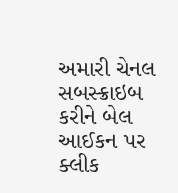અમારી ચેનલ સબસ્ક્રાઇબ કરીને બેલ આઈકન પર ક્લીક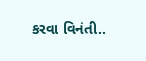કરવા વિનંતી..